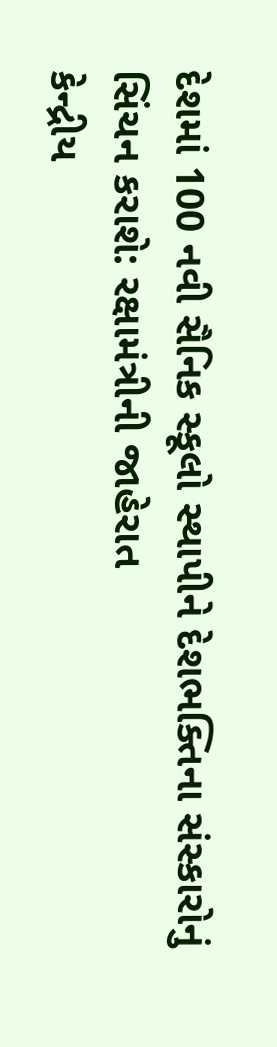દેશમાં 100 નવી સૈનિક સ્કૂલો સ્થાપીને દેશભક્તિના સંસ્કારોનું સિંચન કરાશે: રક્ષામંત્રીની જાહેરાત
કેન્દ્રીય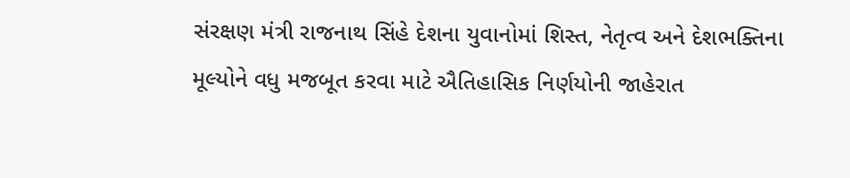સંરક્ષણ મંત્રી રાજનાથ સિંહે દેશના યુવાનોમાં શિસ્ત, નેતૃત્વ અને દેશભક્તિના મૂલ્યોને વધુ મજબૂત કરવા માટે ઐતિહાસિક નિર્ણયોની જાહેરાત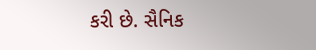કરી છે. સૈનિક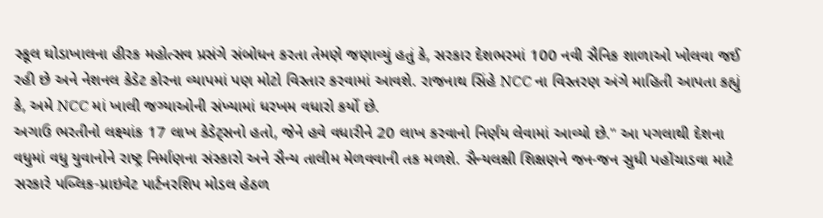સ્કૂલ ઘોડાખાલના હીરક મહોત્સવ પ્રસંગે સંબોધન કરતા તેમણે જણાવ્યું હતું કે, સરકાર દેશભરમાં 100 નવી સૈનિક શાળાઓ ખોલવા જઈ રહી છે અને નેશનલ કેડેટ કોરના વ્યાપમાં પણ મોટો વિસ્તાર કરવામાં આવશે. રાજનાથ સિંહે NCC ના વિસ્તરણ અંગે માહિતી આપતા કહ્યું કે, અમે NCC માં ખાલી જગ્યાઓની સંખ્યામાં ધરખમ વધારો કર્યો છે.
અગાઉ ભરતીનો લક્ષ્યાંક 17 લાખ કેડેટ્સનો હતો, જેને હવે વધારીને 20 લાખ કરવાનો નિર્ણય લેવામાં આવ્યો છે." આ પગલાથી દેશના વધુમાં વધુ યુવાનોને રાષ્ટ્ર નિર્માણના સંસ્કારો અને સૈન્ય તાલીમ મેળવવાની તક મળશે. સૈન્યલક્ષી શિક્ષણને જન-જન સુધી પહોંચાડવા માટે સરકારે પબ્લિક-પ્રાઇવેટ પાર્ટનરશિપ મોડલ હેઠળ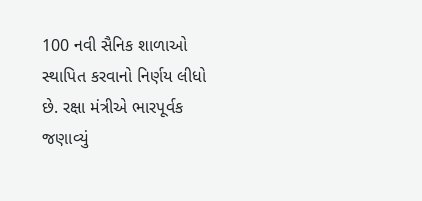100 નવી સૈનિક શાળાઓ સ્થાપિત કરવાનો નિર્ણય લીધો છે. રક્ષા મંત્રીએ ભારપૂર્વક જણાવ્યું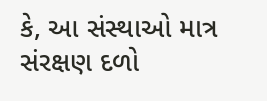કે, આ સંસ્થાઓ માત્ર સંરક્ષણ દળો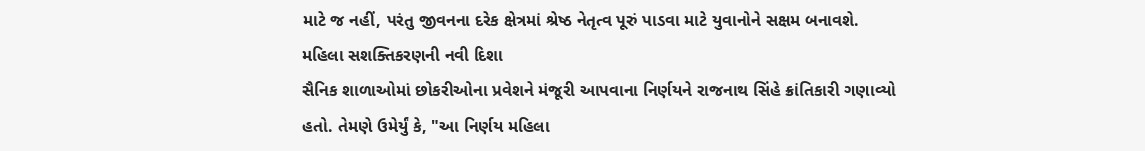માટે જ નહીં, પરંતુ જીવનના દરેક ક્ષેત્રમાં શ્રેષ્ઠ નેતૃત્વ પૂરું પાડવા માટે યુવાનોને સક્ષમ બનાવશે.
મહિલા સશક્તિકરણની નવી દિશા
સૈનિક શાળાઓમાં છોકરીઓના પ્રવેશને મંજૂરી આપવાના નિર્ણયને રાજનાથ સિંહે ક્રાંતિકારી ગણાવ્યો હતો. તેમણે ઉમેર્યું કે, "આ નિર્ણય મહિલા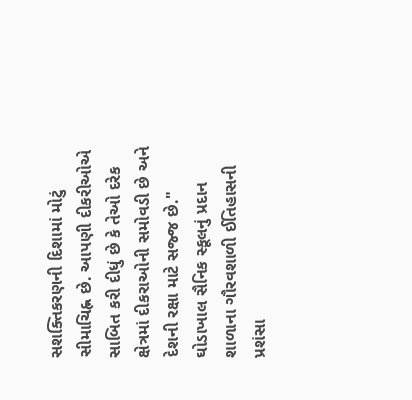સશક્તિકરણની દિશામાં મોટું સીમાચિહ્ન છે. આપણી દીકરીઓએ સાબિત કરી દીધું છે કે તેઓ દરેક ક્ષેત્રમાં દીકરાઓની સમોવડી છે અને દેશની રક્ષા માટે સજ્જ છે."
ઘોડાખાલ સૈનિક સ્કૂલનું પ્રદાન
શાળાના ગૌરવશાળી ઈતિહાસની પ્રશંસા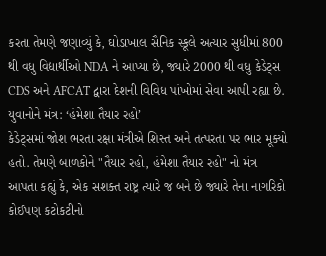કરતા તેમણે જણાવ્યું કે, ઘોડાખાલ સૈનિક સ્કૂલે અત્યાર સુધીમાં 800 થી વધુ વિદ્યાર્થીઓ NDA ને આપ્યા છે, જ્યારે 2000 થી વધુ કેડેટ્સ CDS અને AFCAT દ્વારા દેશની વિવિધ પાંખોમાં સેવા આપી રહ્યા છે.
યુવાનોને મંત્ર: ‘હંમેશા તૈયાર રહો’
કેડેટ્સમાં જોશ ભરતા રક્ષા મંત્રીએ શિસ્ત અને તત્પરતા પર ભાર મૂક્યો હતો. તેમણે બાળકોને "તૈયાર રહો, હંમેશા તૈયાર રહો" નો મંત્ર આપતા કહ્યું કે, એક સશક્ત રાષ્ટ્ર ત્યારે જ બને છે જ્યારે તેના નાગરિકો કોઈપણ કટોકટીનો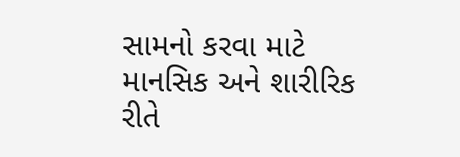સામનો કરવા માટે માનસિક અને શારીરિક રીતે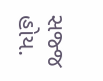સજ્જ હોય.